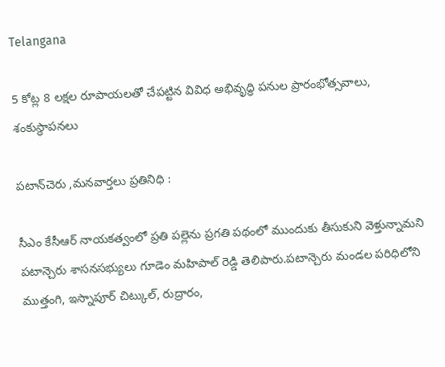Telangana

5 కోట్ల 8 లక్షల రూపాయలతో చేపట్టిన వివిధ అభివృద్ధి పనుల ప్రారంభోత్సవాలు, శంకుస్థాపనలు

పటాన్‌చెరు ,మనవార్తలు ప్రతినిధి :

సీఎం కేసీఆర్ నాయకత్వంలో ప్రతి పల్లెను ప్రగతి పథంలో ముందుకు తీసుకుని వెళ్తున్నామని పటాన్చెరు శాసనసభ్యులు గూడెం మహిపాల్ రెడ్డి తెలిపారు.పటాన్చెరు మండల పరిధిలోని ముత్తంగి, ఇస్నాపూర్ చిట్కుల్, రుద్రారం,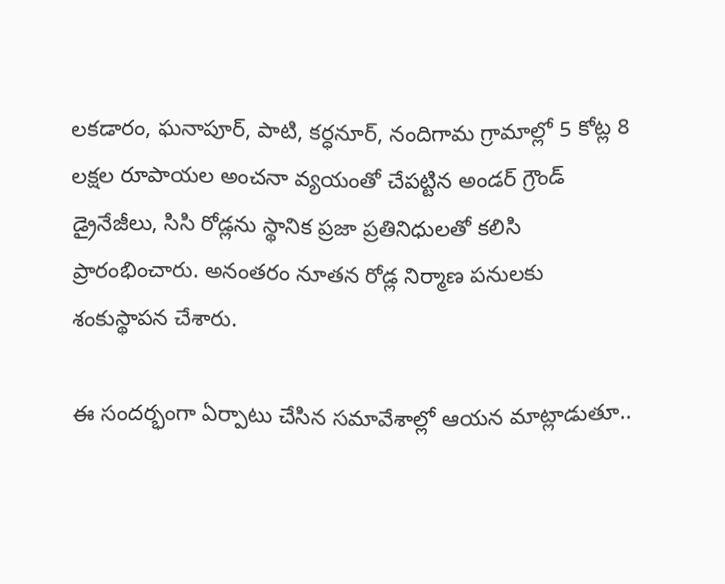లకడారం, ఘనాపూర్, పాటి, కర్ధనూర్, నందిగామ గ్రామాల్లో 5 కోట్ల 8 లక్షల రూపాయల అంచనా వ్యయంతో చేపట్టిన అండర్ గ్రౌండ్ డ్రైనేజీలు, సిసి రోడ్లను స్థానిక ప్రజా ప్రతినిధులతో కలిసి ప్రారంభించారు. అనంతరం నూతన రోడ్ల నిర్మాణ పనులకు శంకుస్థాపన చేశారు.

ఈ సందర్భంగా ఏర్పాటు చేసిన సమావేశాల్లో ఆయన మాట్లాడుతూ..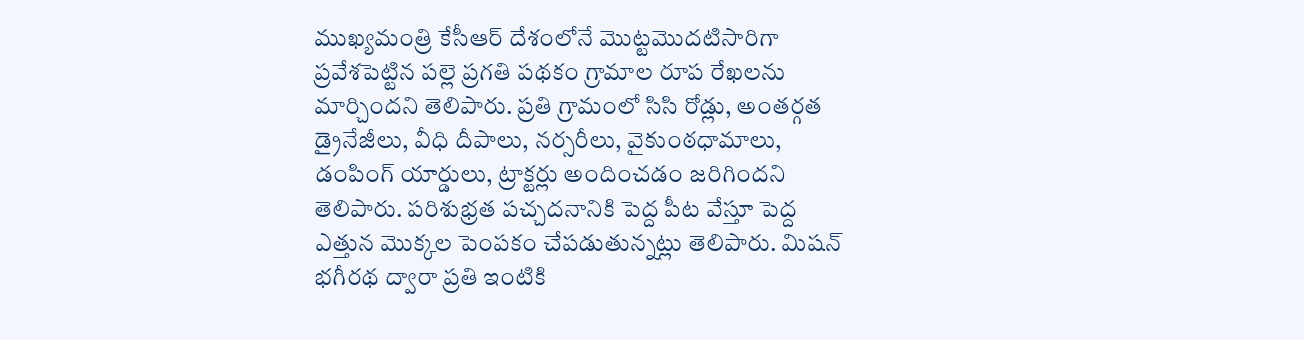ముఖ్యమంత్రి కేసీఆర్ దేశంలోనే మొట్టమొదటిసారిగా ప్రవేశపెట్టిన పల్లె ప్రగతి పథకం గ్రామాల రూప రేఖలను మార్చిందని తెలిపారు. ప్రతి గ్రామంలో సిసి రోడ్లు, అంతర్గత డ్రైనేజీలు, వీధి దీపాలు, నర్సరీలు, వైకుంఠధామాలు, డంపింగ్ యార్డులు, ట్రాక్టర్లు అందించడం జరిగిందని తెలిపారు. పరిశుభ్రత పచ్చదనానికి పెద్ద పీట వేస్తూ పెద్ద ఎత్తున మొక్కల పెంపకం చేపడుతున్నట్లు తెలిపారు. మిషన్ భగీరథ ద్వారా ప్రతి ఇంటికి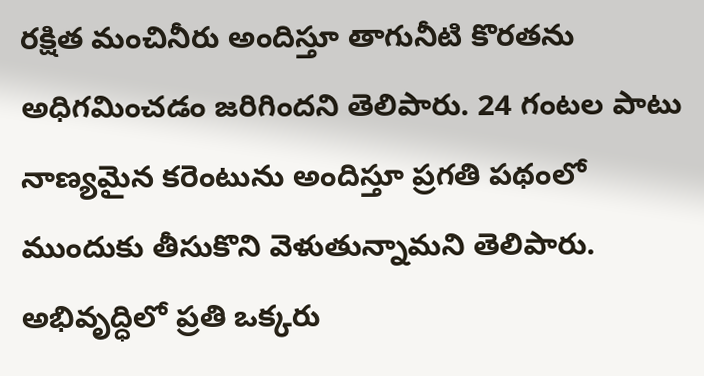రక్షిత మంచినీరు అందిస్తూ తాగునీటి కొరతను అధిగమించడం జరిగిందని తెలిపారు. 24 గంటల పాటు నాణ్యమైన కరెంటును అందిస్తూ ప్రగతి పథంలో ముందుకు తీసుకొని వెళుతున్నామని తెలిపారు. అభివృద్ధిలో ప్రతి ఒక్కరు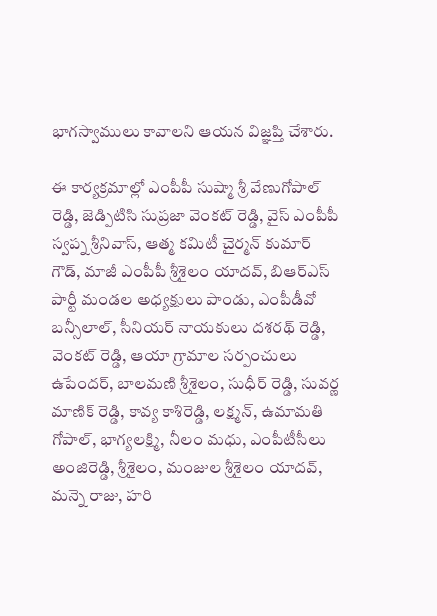భాగస్వాములు కావాలని ఆయన విజ్ఞప్తి చేశారు.

ఈ కార్యక్రమాల్లో ఎంపీపీ సుష్మా శ్రీ వేణుగోపాల్ రెడ్డి, జెడ్పిటిసి సుప్రజా వెంకట్ రెడ్డి, వైస్ ఎంపీపీ స్వప్న శ్రీనివాస్, ఆత్మ కమిటీ చైర్మన్ కుమార్ గౌడ్, మాజీ ఎంపీపీ శ్రీశైలం యాదవ్, బిఆర్ఎస్ పార్టీ మండల అధ్యక్షులు పాండు, ఎంపీడీవో బన్సీలాల్, సీనియర్ నాయకులు దశరథ్ రెడ్డి, వెంకట్ రెడ్డి, ఆయా గ్రామాల సర్పంచులు ఉపేందర్, బాలమణి శ్రీశైలం, సుధీర్ రెడ్డి, సువర్ణ మాణిక్ రెడ్డి, కావ్య కాశిరెడ్డి, లక్ష్మన్, ఉమామతి గోపాల్, భాగ్యలక్ష్మి, నీలం మధు, ఎంపీటీసీలు అంజిరెడ్డి, శ్రీశైలం, మంజుల శ్రీశైలం యాదవ్, మన్నె రాజు, హరి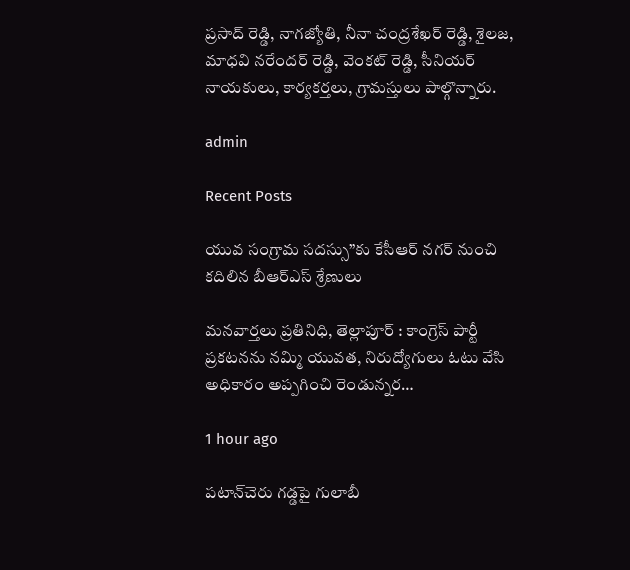ప్రసాద్ రెడ్డి, నాగజ్యోతి, నీనా చంద్రశేఖర్ రెడ్డి, శైలజ, మాధవి నరేందర్ రెడ్డి, వెంకట్ రెడ్డి, సీనియర్ నాయకులు, కార్యకర్తలు, గ్రామస్తులు పాల్గొన్నారు.

admin

Recent Posts

యువ సంగ్రామ సదస్సు”కు కేసీఆర్ నగర్ నుంచి కదిలిన బీఆర్ఎస్ శ్రేణులు

మనవార్తలు ప్రతినిధి, తెల్లాపూర్ : కాంగ్రెస్ పార్టీ ప్రకటనను నమ్మి యువత, నిరుద్యోగులు ఓటు వేసి అధికారం అప్పగించి రెండున్నర…

1 hour ago

పటాన్‌చెరు గడ్డపై గులాబీ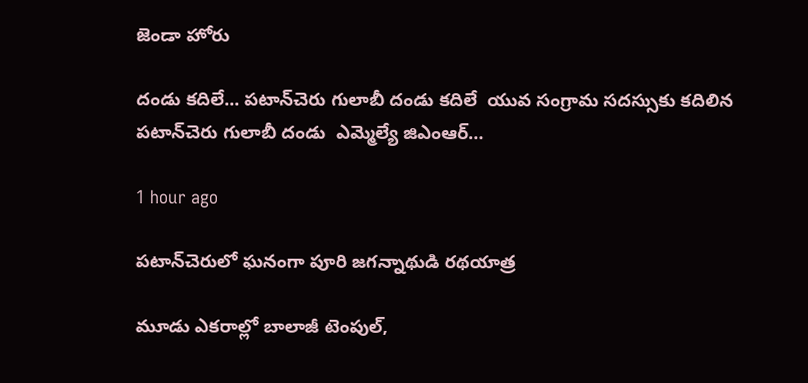జెండా హోరు

దండు కదిలే... పటాన్‌చెరు గులాబీ దండు కదిలే  యువ సంగ్రామ సదస్సుకు కదిలిన పటాన్‌చెరు గులాబీ దండు  ఎమ్మెల్యే జిఎంఆర్…

1 hour ago

పటాన్‌చెరులో ఘనంగా పూరి జగన్నాథుడి రథయాత్ర

మూడు ఎకరాల్లో బాలాజీ టెంపుల్,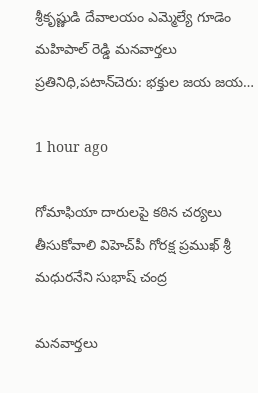శ్రీకృష్ణుడి దేవాలయం ఎమ్మెల్యే గూడెం మహిపాల్ రెడ్డి మనవార్తలు ప్రతినిధి,పటాన్‌చెరు: భక్తుల జయ జయ…

1 hour ago

గోమాఫియా దారులపై కఠిన చర్యలు తీసుకోవాలి విహెచ్‌పీ గోరక్ష ప్రముఖ్ శ్రీ మధురనేని సుభాష్ చంద్ర

మనవార్తలు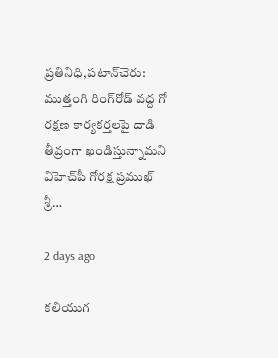ప్రతినిధి,పటాన్‌చెరు: ముత్తంగి రింగ్‌రోడ్ వద్ద గో రక్షణ కార్యకర్తలపై దాడి తీవ్రంగా ఖండిస్తున్నామని విహెచ్‌పీ గోరక్ష ప్రముఖ్ శ్రీ…

2 days ago

కలియుగ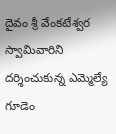దైవం శ్రీ వేంకటేశ్వర స్వామివారిని దర్శించుకున్న ఎమ్మెల్యే గూడెం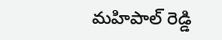మహిపాల్ రెడ్డి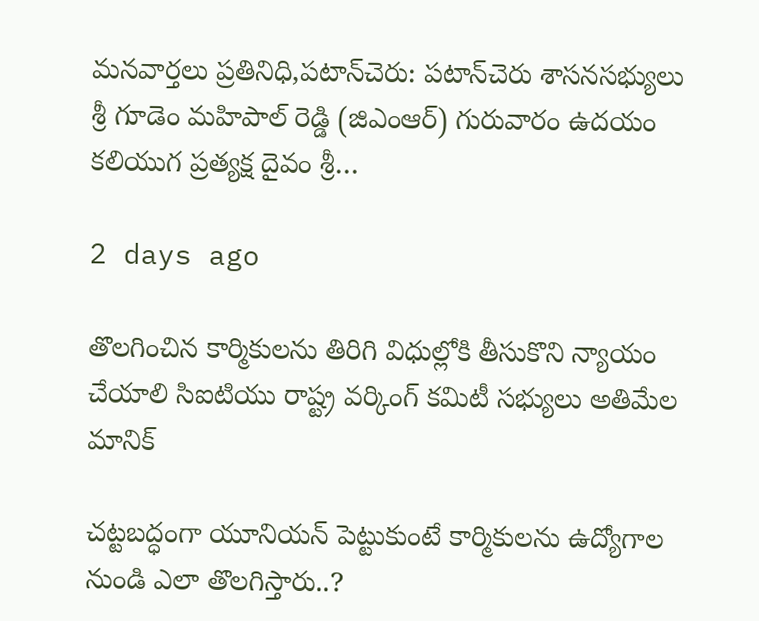మనవార్తలు ప్రతినిధి,పటాన్‌చెరు: పటాన్‌చెరు శాసనసభ్యులు శ్రీ గూడెం మహిపాల్ రెడ్డి (జిఎంఆర్) గురువారం ఉదయం కలియుగ ప్రత్యక్ష దైవం శ్రీ…

2 days ago

తొలగించిన కార్మికులను తిరిగి విధుల్లోకి తీసుకొని న్యాయం చేయాలి సిఐటియు రాష్ట్ర వర్కింగ్ కమిటీ సభ్యులు అతిమేల మానిక్

చట్టబద్ధంగా యూనియన్ పెట్టుకుంటే కార్మికులను ఉద్యోగాల నుండి ఎలా తొలగిస్తారు..?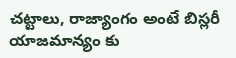చట్టాలు, రాజ్యాంగం అంటే బిస్లరీ యాజమాన్యం కు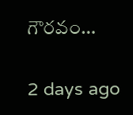గౌరవం…

2 days ago